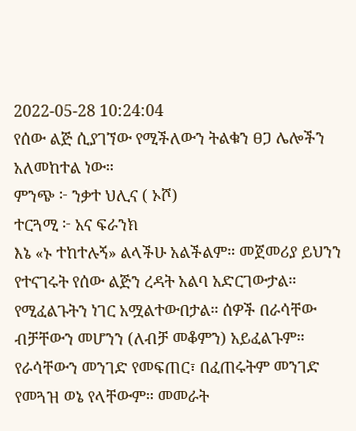2022-05-28 10:24:04
የሰው ልጅ ሲያገኘው የሚችለውን ትልቁን ፀጋ ሌሎችን አለመከተል ነው።
ምንጭ ፦ ንቃተ ህሊና ( ኦሾ)
ተርጓሚ ፦ አና ፍራንክ
እኔ «ኑ ተከተሉኝ» ልላችሁ አልችልም። መጀመሪያ ይህንን የተናገሩት የሰው ልጅን ረዳት አልባ አድርገውታል። የሚፈልጉትን ነገር አሟልተውበታል። ሰዎች በራሳቸው ብቻቸውን መሆንን (ለብቻ መቆምን) አይፈልጉም። የራሳቸውን መንገድ የመፍጠር፣ በፈጠሩትም መንገድ
የመጓዝ ወኔ የላቸውም። መመራት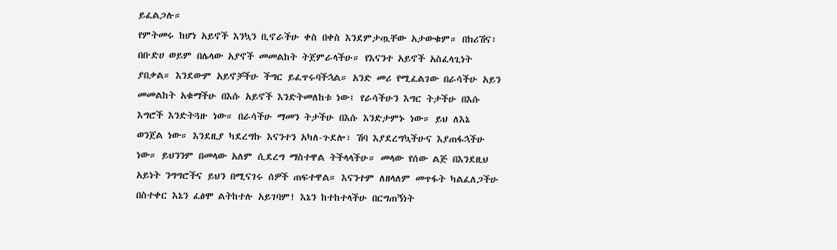ይፈልጋሉ።
የምትመሩ ከሆነ አይኖች እንኳን ቢኖራችሁ ቀስ በቀስ እንደምታጧቸው አታውቁም። በክሪሽና፣ በቡድሀ ወይም በሌላው አያኖች መመልከት ትጀምራላችሁ። የእናንተ አይኖች አስፈላጊነት ያበቃል። እንደውም አይኖቻችሁ ችግር ይፈጥሩባችኋል። አንድ መሪ የሚፈልገው በራሳችሁ አይን መመልከት አቁማችሁ በእሱ አይኖች እንድትመለከቱ ነው፤ የራሳችሁን እግር ትታችሁ በእሱ እግሮች እንድትጓዙ ነው። በራሳችሁ ማመን ትታችሁ በእሱ እንድታምኑ ነው። ይህ ለእኔ ወንጀል ነው። እንደዚያ ካደረግኩ እናንተን አካለ-ጉደሎ፣ ሽባ እያደረግኳችሁና እያጠፋኋችሁ ነው። ይህንንም በመላው አለም ሲደረግ ማስተዋል ትችላላችሁ። መላው የሰው ልጅ በእንደዚህ አይነት ንግግሮችና ይህን በሚናገሩ ሰዎች ጠፍተዋል። እናንተም ለዘላለም መጥፋት ካልፈለጋችሁ በስተቀር እኔን ፈፅሞ ልትከተሉ አይገባም! እኔን ከተከተላችሁ በርግጠኝነት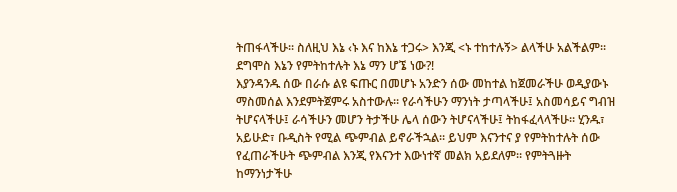ትጠፋላችሁ፡፡ ስለዚህ እኔ ‹ኑ እና ከእኔ ተጋሩ> እንጂ <ኑ ተከተሉኝ> ልላችሁ አልችልም፡፡ ደግሞስ እኔን የምትከተሉት እኔ ማን ሆኜ ነው?!
እያንዳንዱ ሰው በራሱ ልዩ ፍጡር በመሆኑ አንድን ሰው መከተል ከጀመራችሁ ወዲያውኑ ማስመሰል እንደምትጀምሩ አስተውሉ። የራሳችሁን ማንነት ታጣላችሁ፤ አስመሳይና ግብዝ ትሆናላችሁ፤ ራሳችሁን መሆን ትታችሁ ሌላ ሰውን ትሆናላችሁ፤ ትከፋፈላላችሁ። ሂንዱ፣ አይሁድ፣ ቡዲስት የሚል ጭምብል ይኖራችኋል። ይህም እናንተና ያ የምትከተሉት ሰው የፈጠራችሁት ጭምብል እንጂ የእናንተ እውነተኛ መልክ አይደለም። የምትጓዙት ከማንነታችሁ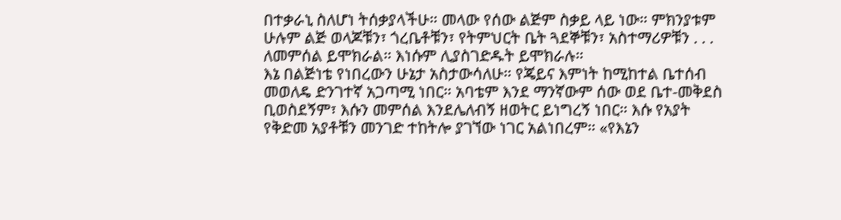በተቃራኒ ስለሆነ ትሰቃያላችሁ። መላው የሰው ልጅም ስቃይ ላይ ነው። ምክንያቱም ሁሉም ልጅ ወላጆቹን፣ ጎረቤቶቹን፣ የትምህርት ቤት ጓደኞቹን፣ አስተማሪዎቹን . . . ለመምሰል ይሞክራል። እነሱም ሊያስገድዱት ይሞክራሉ።
እኔ በልጅነቴ የነበረውን ሁኔታ አስታውሳለሁ። የጄይና እምነት ከሚከተል ቤተሰብ መወለዴ ድንገተኛ አጋጣሚ ነበር። አባቴም እንደ ማንኛውም ሰው ወደ ቤተ-መቅደስ ቢወስደኝም፣ እሱን መምሰል እንደሌለብኝ ዘወትር ይነግረኝ ነበር። እሱ የአያት የቅድመ አያቶቹን መንገድ ተከትሎ ያገኘው ነገር አልነበረም። «የእኔን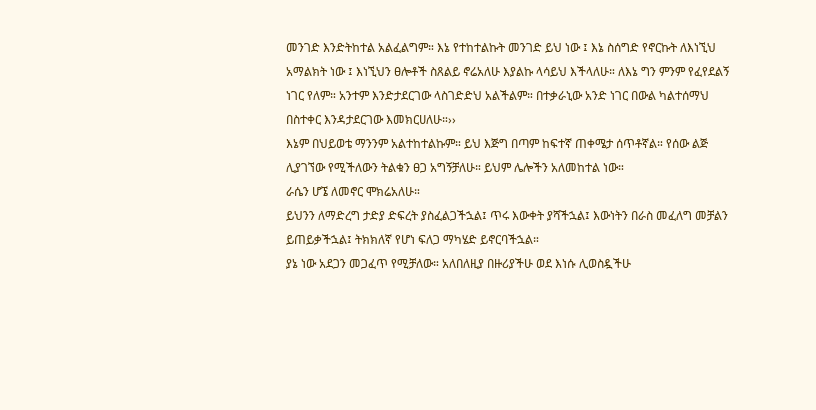መንገድ እንድትከተል አልፈልግም። እኔ የተከተልኩት መንገድ ይህ ነው ፤ እኔ ስሰግድ የኖርኩት ለእነኚህ አማልክት ነው ፤ እነኚህን ፀሎቶች ስጸልይ ኖሬአለሁ እያልኩ ላሳይህ እችላለሁ። ለእኔ ግን ምንም የፈየደልኝ ነገር የለም። አንተም እንድታደርገው ላስገድድህ አልችልም። በተቃራኒው አንድ ነገር በውል ካልተሰማህ በስተቀር እንዳታደርገው እመክርሀለሁ።››
እኔም በህይወቴ ማንንም አልተከተልኩም። ይህ እጅግ በጣም ከፍተኛ ጠቀሜታ ሰጥቶኛል። የሰው ልጅ ሊያገኘው የሚችለውን ትልቁን ፀጋ አግኝቻለሁ። ይህም ሌሎችን አለመከተል ነው።
ራሴን ሆኜ ለመኖር ሞክሬአለሁ።
ይህንን ለማድረግ ታድያ ድፍረት ያስፈልጋችኋል፤ ጥሩ እውቀት ያሻችኋል፤ እውነትን በራስ መፈለግ መቻልን ይጠይቃችኋል፤ ትክክለኛ የሆነ ፍለጋ ማካሄድ ይኖርባችኋል።
ያኔ ነው አደጋን መጋፈጥ የሚቻለው። አለበለዚያ በዙሪያችሁ ወደ እነሱ ሊወስዷችሁ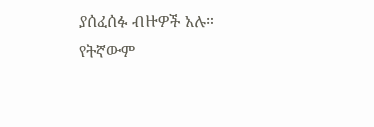ያሰፈሰፉ ብዙዎች አሉ።
የትኛውም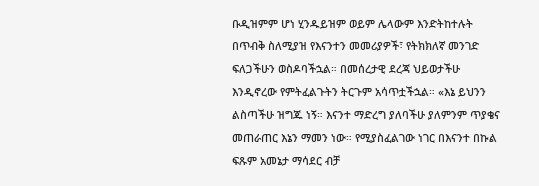ቡዲዝምም ሆነ ሂንዱይዝም ወይም ሌላውም እንድትከተሉት በጥብቅ ስለሚያዝ የእናንተን መመሪያዎች፣ የትክክለኛ መንገድ ፍለጋችሁን ወስዶባችኋል። በመሰረታዊ ደረጃ ህይወታችሁ እንዲኖረው የምትፈልጉትን ትርጉም አሳጥቷችኋል። «እኔ ይህንን ልስጣችሁ ዝግጁ ነኝ። እናንተ ማድረግ ያለባችሁ ያለምንም ጥያቄና መጠራጠር እኔን ማመን ነው። የሚያስፈልገው ነገር በእናንተ በኩል ፍጹም አመኔታ ማሳደር ብቻ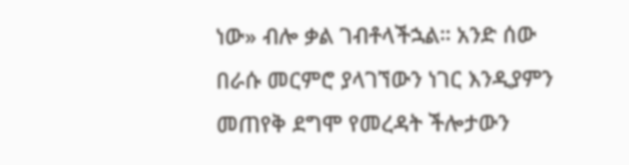ነው» ብሎ ቃል ገብቶላችኋል። አንድ ሰው በራሱ መርምሮ ያላገኘውን ነገር እንዲያምን መጠየቅ ደግሞ የመረዳት ችሎታውን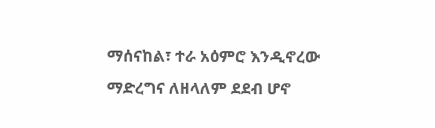ማሰናከል፣ ተራ አዕምሮ እንዲኖረው ማድረግና ለዘላለም ደደብ ሆኖ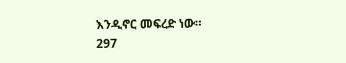እንዲኖር መፍረድ ነው።
297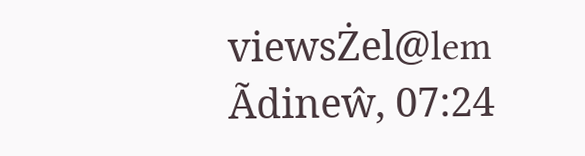viewsŻel@lem Ãdineŵ, 07:24